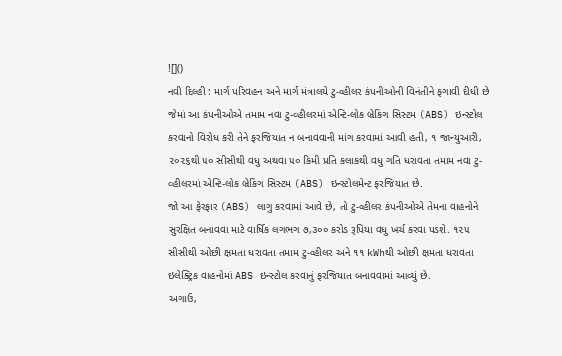![]()
નવી દિલ્હી : માર્ગ પરિવહન અને માર્ગ મંત્રાલયે ટુ-વ્હીલર કંપનીઓની વિનંતીને ફગાવી દીધી છે જેમાં આ કંપનીઓએ તમામ નવા ટુ-વ્હીલરમાં એન્ટિ-લોક બ્રેકિંગ સિસ્ટમ (ABS) ઇન્સ્ટોલ કરવાનો વિરોધ કરી તેને ફરજિયાત ન બનાવવાની માંગ કરવામાં આવી હતી, ૧ જાન્યુઆરી, ૨૦૨૬થી ૫૦ સીસીથી વધુ અથવા ૫૦ કિમી પ્રતિ કલાકથી વધુ ગતિ ધરાવતા તમામ નવા ટુ-વ્હીલરમાં એન્ટિ-લોક બ્રેકિંગ સિસ્ટમ (ABS) ઇન્સ્ટોલમેન્ટ ફરજિયાત છે.
જો આ ફેરફાર (ABS) લાગુ કરવામાં આવે છે, તો ટુ-વ્હીલર કંપનીઓએ તેમના વાહનોને સુરક્ષિત બનાવવા માટે વાર્ષિક લગભગ ૭,૩૦૦ કરોડ રૂપિયા વધુ ખર્ચ કરવા પડશે. ૧૨૫ સીસીથી ઓછી ક્ષમતા ધરાવતા તમામ ટુ-વ્હીલર અને ૧૧ kWhથી ઓછી ક્ષમતા ધરાવતા ઇલેક્ટ્રિક વાહનોમાં ABS ઇન્સ્ટોલ કરવાનું ફરજિયાત બનાવવામાં આવ્યું છે.
અગાઉ,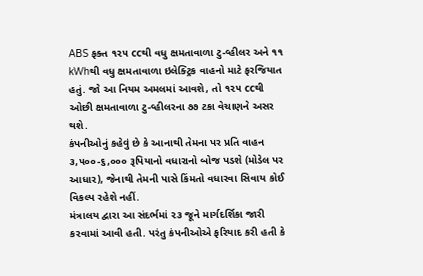ABS ફક્ત ૧૨૫ ccથી વધુ ક્ષમતાવાળા ટુ-વ્હીલર અને ૧૧ kWhથી વધુ ક્ષમતાવાળા ઇલેક્ટ્રિક વાહનો માટે ફરજિયાત હતું. જો આ નિયમ અમલમાં આવશે, તો ૧૨૫ ccથી ઓછી ક્ષમતાવાળા ટુ-વ્હીલરના ૭૭ ટકા વેચાણને અસર થશે.
કંપનીઓનું કહેવું છે કે આનાથી તેમના પર પ્રતિ વાહન ૩,૫૦૦-૬,૦૦૦ રૂપિયાનો વધારાનો બોજ પડશે (મોડેલ પર આધાર), જેનાથી તેમની પાસે કિંમતો વધારવા સિવાય કોઈ વિકલ્પ રહેશે નહીં.
મંત્રાલય દ્વારા આ સંદર્ભમાં ૨૩ જૂને માર્ગદર્શિકા જારી કરવામાં આવી હતી. પરંતુ કંપનીઓએ ફરિયાદ કરી હતી કે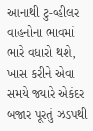આનાથી ટુ-વ્હીલર વાહનોના ભાવમાં ભારે વધારો થશે, ખાસ કરીને એવા સમયે જ્યારે એકંદર બજાર પૂરતું ઝડપથી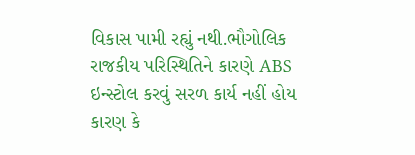વિકાસ પામી રહ્યું નથી.ભૌગોલિક રાજકીય પરિસ્થિતિને કારણે ABS ઇન્સ્ટોલ કરવું સરળ કાર્ય નહીં હોય કારણ કે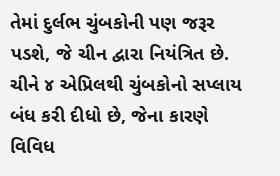તેમાં દુર્લભ ચુંબકોની પણ જરૂર પડશે, જે ચીન દ્વારા નિયંત્રિત છે. ચીને ૪ એપ્રિલથી ચુંબકોનો સપ્લાય બંધ કરી દીધો છે, જેના કારણે વિવિધ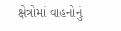ક્ષેત્રોમાં વાહનોનું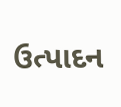ઉત્પાદન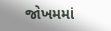જોખમમાં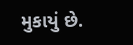મુકાયું છે.